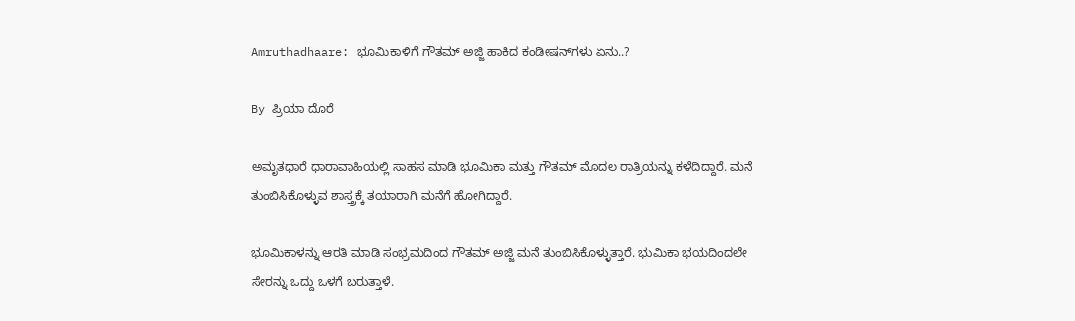Amruthadhaare: ಭೂಮಿಕಾಳಿಗೆ ಗೌತಮ್ ಅಜ್ಜಿ ಹಾಕಿದ ಕಂಡೀಷನ್‌ಗಳು ಏನು..?

By ಪ್ರಿಯಾ ದೊರೆ

ಅಮೃತಧಾರೆ ಧಾರಾವಾಹಿಯಲ್ಲಿ ಸಾಹಸ ಮಾಡಿ ಭೂಮಿಕಾ ಮತ್ತು ಗೌತಮ್ ಮೊದಲ ರಾತ್ರಿಯನ್ನು ಕಳೆದಿದ್ದಾರೆ. ಮನೆ ತುಂಬಿಸಿಕೊಳ್ಳುವ ಶಾಸ್ತ್ರಕ್ಕೆ ತಯಾರಾಗಿ ಮನೆಗೆ ಹೋಗಿದ್ದಾರೆ.

ಭೂಮಿಕಾಳನ್ನು ಆರತಿ ಮಾಡಿ ಸಂಭ್ರಮದಿಂದ ಗೌತಮ್ ಅಜ್ಜಿ ಮನೆ ತುಂಬಿಸಿಕೊಳ್ಳುತ್ತಾರೆ. ಭುಮಿಕಾ ಭಯದಿಂದಲೇ ಸೇರನ್ನು ಒದ್ದು ಒಳಗೆ ಬರುತ್ತಾಳೆ.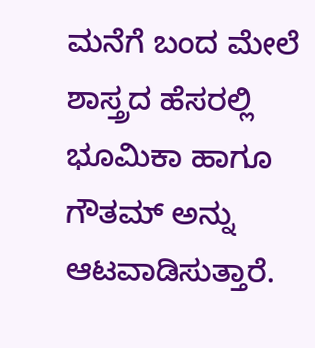ಮನೆಗೆ ಬಂದ ಮೇಲೆ ಶಾಸ್ತ್ರದ ಹೆಸರಲ್ಲಿ ಭೂಮಿಕಾ ಹಾಗೂ ಗೌತಮ್ ಅನ್ನು ಆಟವಾಡಿಸುತ್ತಾರೆ.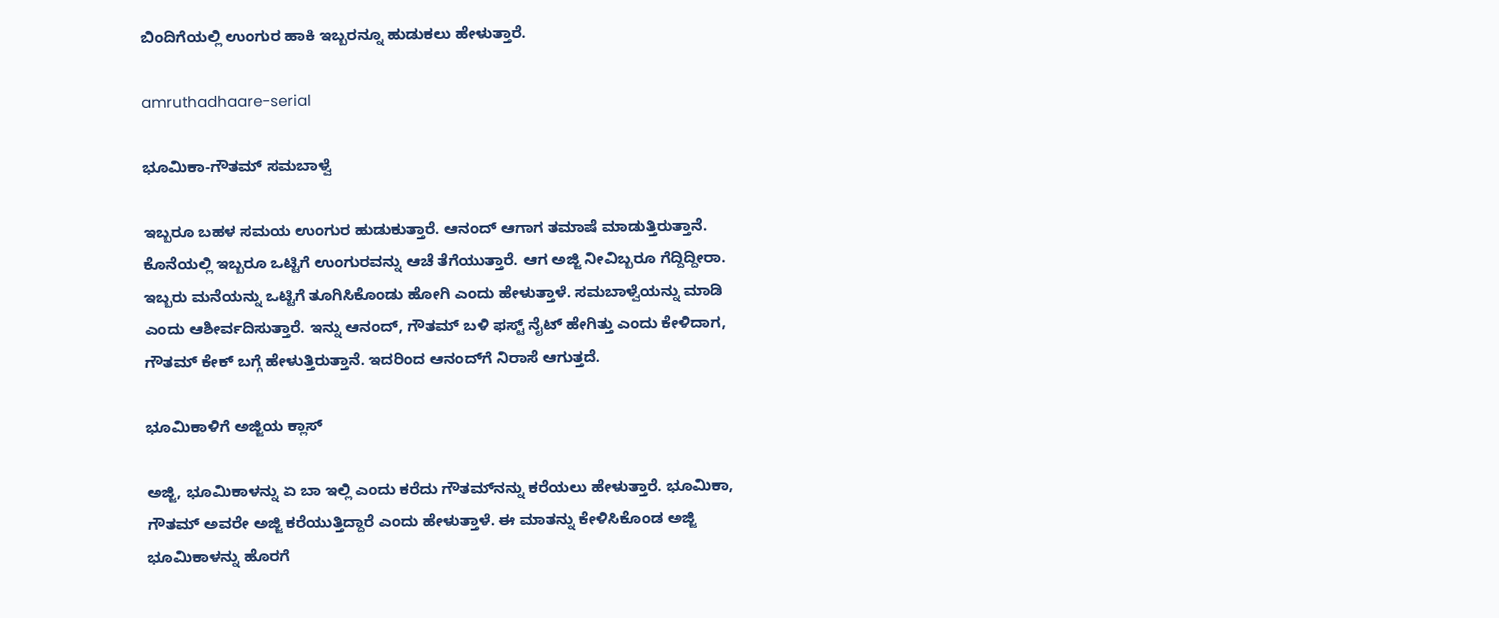ಬಿಂದಿಗೆಯಲ್ಲಿ ಉಂಗುರ ಹಾಕಿ ಇಬ್ಬರನ್ನೂ ಹುಡುಕಲು ಹೇಳುತ್ತಾರೆ.

amruthadhaare-serial

ಭೂಮಿಕಾ-ಗೌತಮ್ ಸಮಬಾಳ್ವೆ

ಇಬ್ಬರೂ ಬಹಳ ಸಮಯ ಉಂಗುರ ಹುಡುಕುತ್ತಾರೆ. ಆನಂದ್ ಆಗಾಗ ತಮಾಷೆ ಮಾಡುತ್ತಿರುತ್ತಾನೆ. ಕೊನೆಯಲ್ಲಿ ಇಬ್ಬರೂ ಒಟ್ಟಿಗೆ ಉಂಗುರವನ್ನು ಆಚೆ ತೆಗೆಯುತ್ತಾರೆ. ಆಗ ಅಜ್ಜಿ ನೀವಿಬ್ಬರೂ ಗೆದ್ದಿದ್ದೀರಾ. ಇಬ್ಬರು ಮನೆಯನ್ನು ಒಟ್ಟಿಗೆ ತೂಗಿಸಿಕೊಂಡು ಹೋಗಿ ಎಂದು ಹೇಳುತ್ತಾಳೆ. ಸಮಬಾಳ್ವೆಯನ್ನು ಮಾಡಿ ಎಂದು ಆಶೀರ್ವದಿಸುತ್ತಾರೆ. ಇನ್ನು ಆನಂದ್, ಗೌತಮ್ ಬಳಿ ಫಸ್ಟ್ ನೈಟ್ ಹೇಗಿತ್ತು ಎಂದು ಕೇಳಿದಾಗ, ಗೌತಮ್ ಕೇಕ್ ಬಗ್ಗೆ ಹೇಳುತ್ತಿರುತ್ತಾನೆ. ಇದರಿಂದ ಆನಂದ್‌ಗೆ ನಿರಾಸೆ ಆಗುತ್ತದೆ.

ಭೂಮಿಕಾಳಿಗೆ ಅಜ್ಜಿಯ ಕ್ಲಾಸ್

ಅಜ್ಜಿ, ಭೂಮಿಕಾಳನ್ನು ಏ ಬಾ ಇಲ್ಲಿ ಎಂದು ಕರೆದು ಗೌತಮ್‌ನನ್ನು ಕರೆಯಲು ಹೇಳುತ್ತಾರೆ. ಭೂಮಿಕಾ, ಗೌತಮ್ ಅವರೇ ಅಜ್ಜಿ ಕರೆಯುತ್ತಿದ್ದಾರೆ ಎಂದು ಹೇಳುತ್ತಾಳೆ. ಈ ಮಾತನ್ನು ಕೇಳಿಸಿಕೊಂಡ ಅಜ್ಜಿ ಭೂಮಿಕಾಳನ್ನು ಹೊರಗೆ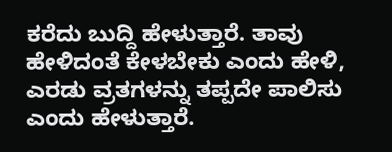ಕರೆದು ಬುದ್ದಿ ಹೇಳುತ್ತಾರೆ. ತಾವು ಹೇಳಿದಂತೆ ಕೇಳಬೇಕು ಎಂದು ಹೇಳಿ, ಎರಡು ವ್ರತಗಳನ್ನು ತಪ್ಪದೇ ಪಾಲಿಸು ಎಂದು ಹೇಳುತ್ತಾರೆ.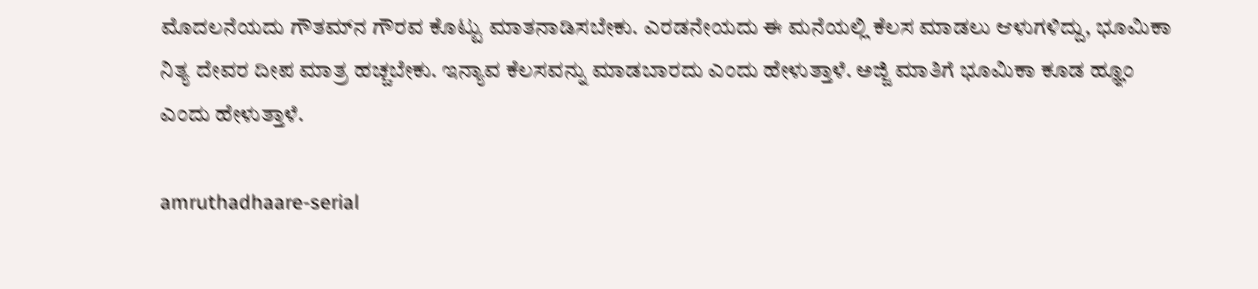ಮೊದಲನೆಯದು ಗೌತಮ್‌ನ ಗೌರವ ಕೊಟ್ಟು ಮಾತನಾಡಿಸಬೇಕು. ಎರಡನೇಯದು ಈ ಮನೆಯಲ್ಲಿ ಕೆಲಸ ಮಾಡಲು ಆಳುಗಳಿದ್ದು, ಭೂಮಿಕಾ ನಿತ್ಯ ದೇವರ ದೀಪ ಮಾತ್ರ ಹಚ್ಚಬೇಕು. ಇನ್ಯಾವ ಕೆಲಸವನ್ನು ಮಾಡಬಾರದು ಎಂದು ಹೇಳುತ್ತಾಳೆ. ಅಜ್ಜಿ ಮಾತಿಗೆ ಭೂಮಿಕಾ ಕೂಡ ಹ್ಞೂಂ ಎಂದು ಹೇಳುತ್ತಾಳೆ.

amruthadhaare-serial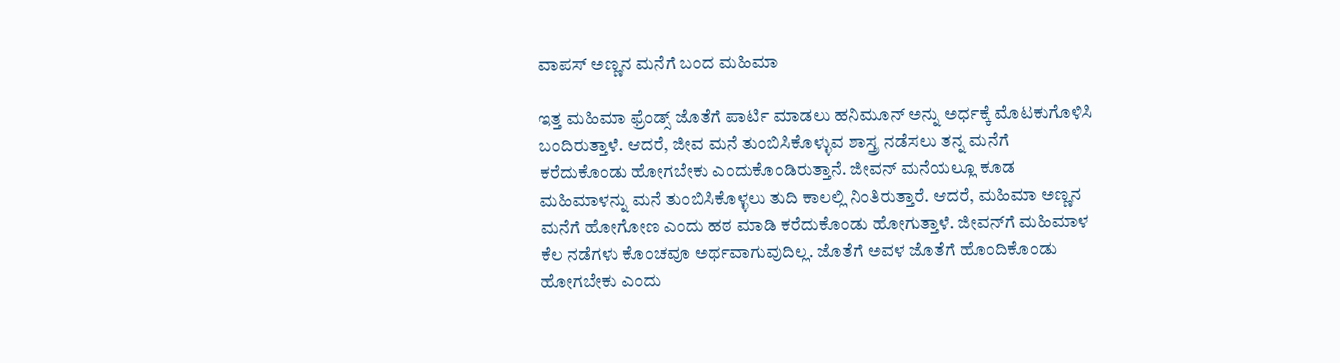ವಾಪಸ್ ಅಣ್ಣನ ಮನೆಗೆ ಬಂದ ಮಹಿಮಾ

ಇತ್ತ ಮಹಿಮಾ ಫ್ರೆಂಡ್ಸ್ ಜೊತೆಗೆ ಪಾರ್ಟಿ ಮಾಡಲು ಹನಿಮೂನ್ ಅನ್ನು ಅರ್ಧಕ್ಕೆ ಮೊಟಕುಗೊಳಿಸಿ ಬಂದಿರುತ್ತಾಳೆ. ಆದರೆ, ಜೀವ ಮನೆ ತುಂಬಿಸಿಕೊಳ್ಳುವ ಶಾಸ್ತ್ರ ನಡೆಸಲು ತನ್ನ ಮನೆಗೆ ಕರೆದುಕೊಂಡು ಹೋಗಬೇಕು ಎಂದುಕೊಂಡಿರುತ್ತಾನೆ. ಜೀವನ್ ಮನೆಯಲ್ಲೂ ಕೂಡ ಮಹಿಮಾಳನ್ನು ಮನೆ ತುಂಬಿಸಿಕೊಳ್ಳಲು ತುದಿ ಕಾಲಲ್ಲಿ ನಿಂತಿರುತ್ತಾರೆ. ಆದರೆ, ಮಹಿಮಾ ಅಣ್ಣನ ಮನೆಗೆ ಹೋಗೋಣ ಎಂದು ಹಠ ಮಾಡಿ ಕರೆದುಕೊಂಡು ಹೋಗುತ್ತಾಳೆ. ಜೀವನ್‌ಗೆ ಮಹಿಮಾಳ ಕೆಲ ನಡೆಗಳು ಕೊಂಚವೂ ಅರ್ಥವಾಗುವುದಿಲ್ಲ. ಜೊತೆಗೆ ಅವಳ ಜೊತೆಗೆ ಹೊಂದಿಕೊಂಡು ಹೋಗಬೇಕು ಎಂದು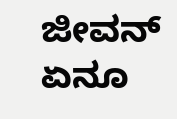ಜೀವನ್ ಏನೂ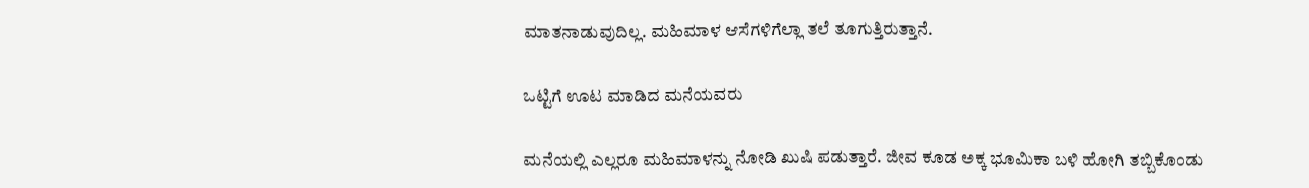ಮಾತನಾಡುವುದಿಲ್ಲ. ಮಹಿಮಾಳ ಆಸೆಗಳಿಗೆಲ್ಲಾ ತಲೆ ತೂಗುತ್ತಿರುತ್ತಾನೆ.

ಒಟ್ಟಿಗೆ ಊಟ ಮಾಡಿದ ಮನೆಯವರು

ಮನೆಯಲ್ಲಿ ಎಲ್ಲರೂ ಮಹಿಮಾಳನ್ನು ನೋಡಿ ಖುಷಿ ಪಡುತ್ತಾರೆ. ಜೀವ ಕೂಡ ಅಕ್ಕ ಭೂಮಿಕಾ ಬಳಿ ಹೋಗಿ ತಬ್ಬಿಕೊಂಡು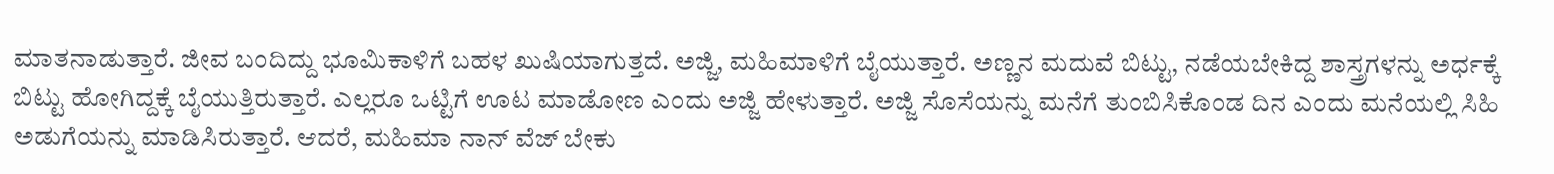ಮಾತನಾಡುತ್ತಾರೆ. ಜೀವ ಬಂದಿದ್ದು ಭೂಮಿಕಾಳಿಗೆ ಬಹಳ ಖುಷಿಯಾಗುತ್ತದೆ. ಅಜ್ಜಿ, ಮಹಿಮಾಳಿಗೆ ಬೈಯುತ್ತಾರೆ. ಅಣ್ಣನ ಮದುವೆ ಬಿಟ್ಟು, ನಡೆಯಬೇಕಿದ್ದ ಶಾಸ್ತ್ರಗಳನ್ನು ಅರ್ಧಕ್ಕೆ ಬಿಟ್ಟು ಹೋಗಿದ್ದಕ್ಕೆ ಬೈಯುತ್ತಿರುತ್ತಾರೆ. ಎಲ್ಲರೂ ಒಟ್ಟಿಗೆ ಊಟ ಮಾಡೋಣ ಎಂದು ಅಜ್ಜಿ ಹೇಳುತ್ತಾರೆ. ಅಜ್ಜಿ ಸೊಸೆಯನ್ನು ಮನೆಗೆ ತುಂಬಿಸಿಕೊಂಡ ದಿನ ಎಂದು ಮನೆಯಲ್ಲಿ ಸಿಹಿ ಅಡುಗೆಯನ್ನು ಮಾಡಿಸಿರುತ್ತಾರೆ. ಆದರೆ, ಮಹಿಮಾ ನಾನ್ ವೆಜ್ ಬೇಕು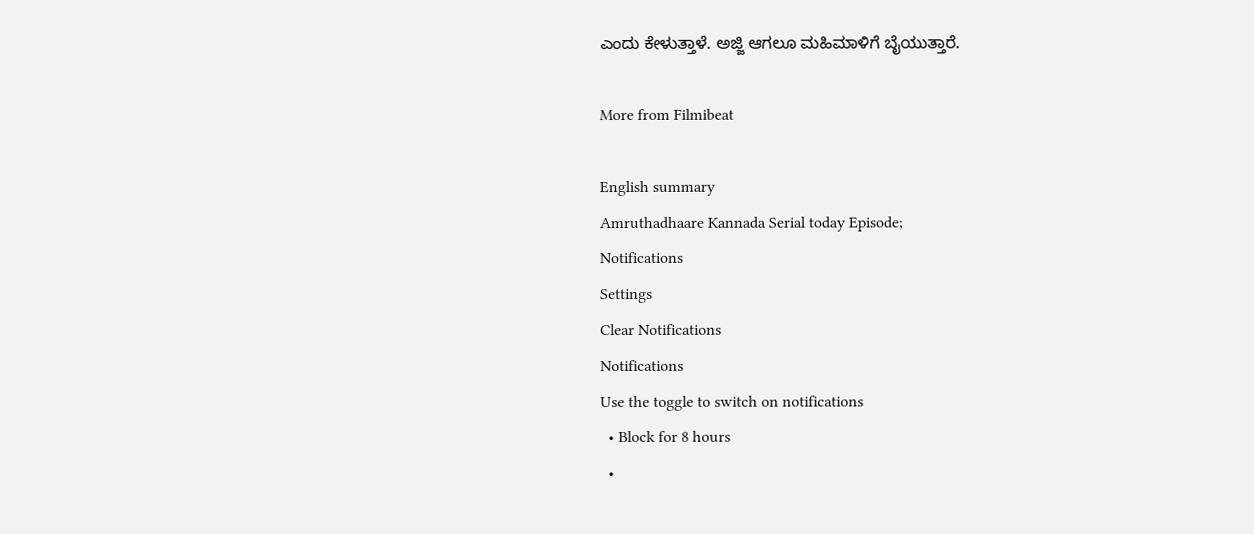ಎಂದು ಕೇಳುತ್ತಾಳೆ. ಅಜ್ಜಿ ಆಗಲೂ ಮಹಿಮಾಳಿಗೆ ಬೈಯುತ್ತಾರೆ.

More from Filmibeat

English summary
Amruthadhaare Kannada Serial today Episode;
Notifications
Settings
Clear Notifications
Notifications
Use the toggle to switch on notifications
  • Block for 8 hours
  •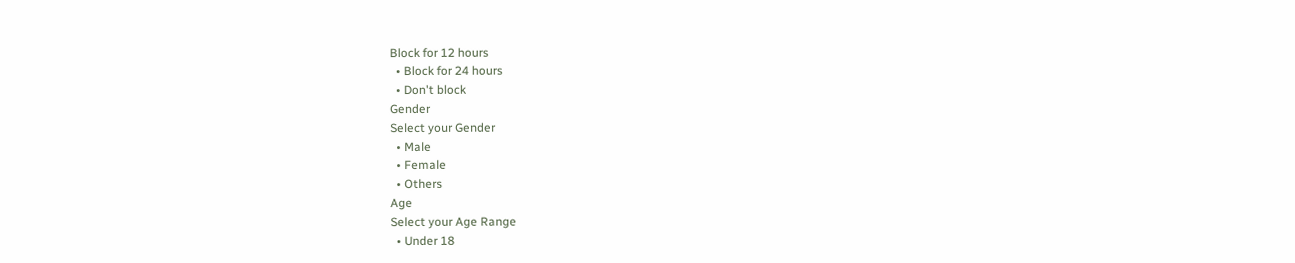Block for 12 hours
  • Block for 24 hours
  • Don't block
Gender
Select your Gender
  • Male
  • Female
  • Others
Age
Select your Age Range
  • Under 18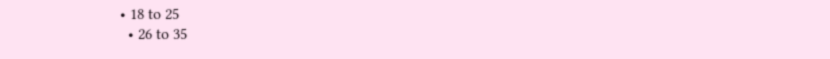• 18 to 25
  • 26 to 35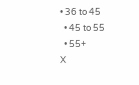• 36 to 45
  • 45 to 55
  • 55+
X